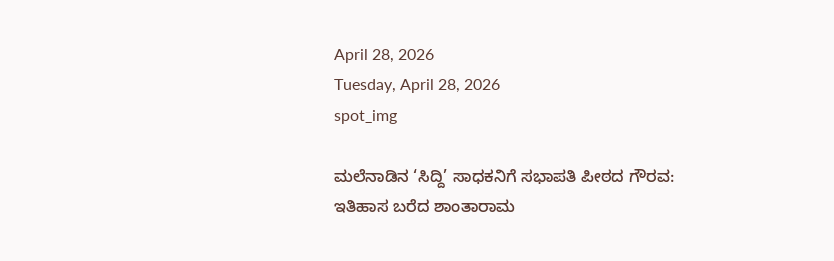April 28, 2026
Tuesday, April 28, 2026
spot_img

ಮಲೆನಾಡಿನ ‘ಸಿದ್ದಿ’ ಸಾಧಕನಿಗೆ ಸಭಾಪತಿ ಪೀಠದ ಗೌರವ: ಇತಿಹಾಸ ಬರೆದ ಶಾಂತಾರಾಮ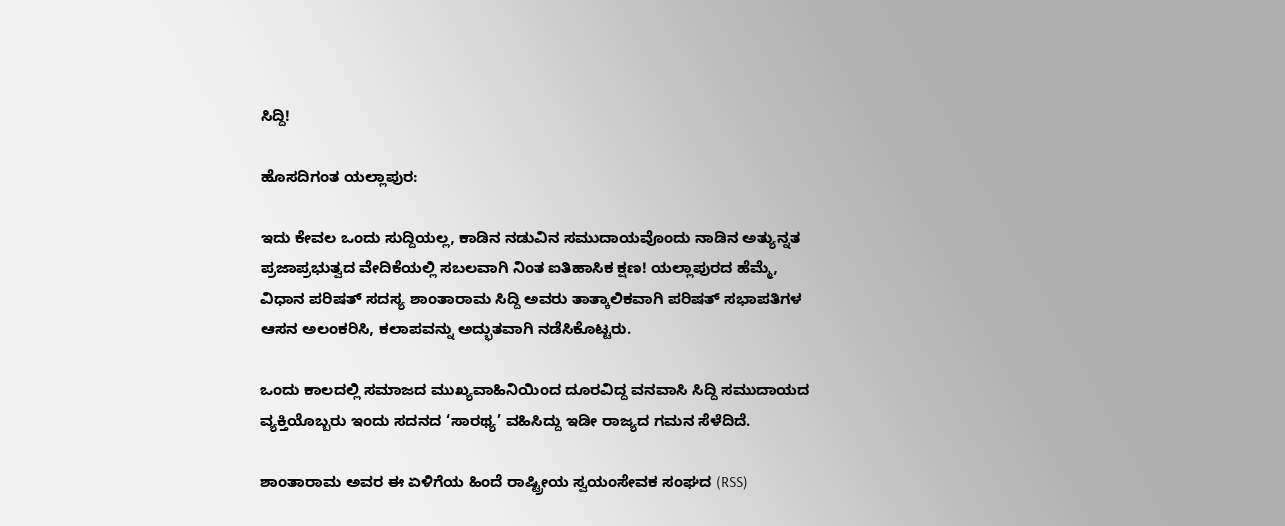ಸಿದ್ದಿ!

ಹೊಸದಿಗಂತ ಯಲ್ಲಾಪುರ:

ಇದು ಕೇವಲ ಒಂದು ಸುದ್ದಿಯಲ್ಲ, ಕಾಡಿನ ನಡುವಿನ ಸಮುದಾಯವೊಂದು ನಾಡಿನ ಅತ್ಯುನ್ನತ ಪ್ರಜಾಪ್ರಭುತ್ವದ ವೇದಿಕೆಯಲ್ಲಿ ಸಬಲವಾಗಿ ನಿಂತ ಐತಿಹಾಸಿಕ ಕ್ಷಣ! ಯಲ್ಲಾಪುರದ ಹೆಮ್ಮೆ, ವಿಧಾನ ಪರಿಷತ್ ಸದಸ್ಯ ಶಾಂತಾರಾಮ ಸಿದ್ದಿ ಅವರು ತಾತ್ಕಾಲಿಕವಾಗಿ ಪರಿಷತ್ ಸಭಾಪತಿಗಳ ಆಸನ ಅಲಂಕರಿಸಿ, ಕಲಾಪವನ್ನು ಅದ್ಭುತವಾಗಿ ನಡೆಸಿಕೊಟ್ಟರು.

ಒಂದು ಕಾಲದಲ್ಲಿ ಸಮಾಜದ ಮುಖ್ಯವಾಹಿನಿಯಿಂದ ದೂರವಿದ್ದ ವನವಾಸಿ ಸಿದ್ದಿ ಸಮುದಾಯದ ವ್ಯಕ್ತಿಯೊಬ್ಬರು ಇಂದು ಸದನದ ‘ಸಾರಥ್ಯ’ ವಹಿಸಿದ್ದು ಇಡೀ ರಾಜ್ಯದ ಗಮನ ಸೆಳೆದಿದೆ.

ಶಾಂತಾರಾಮ ಅವರ ಈ ಏಳಿಗೆಯ ಹಿಂದೆ ರಾಷ್ಟ್ರೀಯ ಸ್ವಯಂಸೇವಕ ಸಂಘದ (RSS)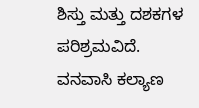ಶಿಸ್ತು ಮತ್ತು ದಶಕಗಳ ಪರಿಶ್ರಮವಿದೆ. ವನವಾಸಿ ಕಲ್ಯಾಣ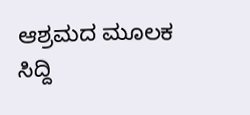ಆಶ್ರಮದ ಮೂಲಕ ಸಿದ್ದಿ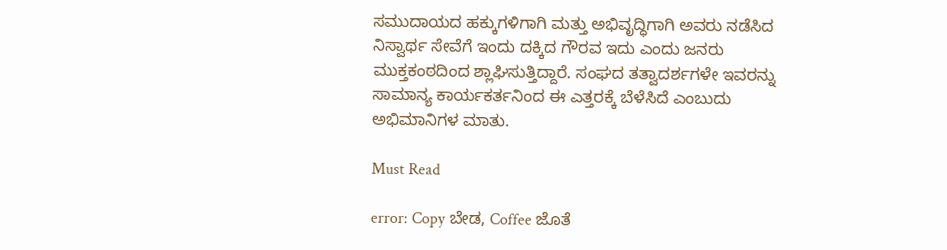ಸಮುದಾಯದ ಹಕ್ಕುಗಳಿಗಾಗಿ ಮತ್ತು ಅಭಿವೃದ್ಧಿಗಾಗಿ ಅವರು ನಡೆಸಿದ ನಿಸ್ವಾರ್ಥ ಸೇವೆಗೆ ಇಂದು ದಕ್ಕಿದ ಗೌರವ ಇದು ಎಂದು ಜನರು ಮುಕ್ತಕಂಠದಿಂದ ಶ್ಲಾಘಿಸುತ್ತಿದ್ದಾರೆ. ಸಂಘದ ತತ್ವಾದರ್ಶಗಳೇ ಇವರನ್ನು ಸಾಮಾನ್ಯ ಕಾರ್ಯಕರ್ತನಿಂದ ಈ ಎತ್ತರಕ್ಕೆ ಬೆಳೆಸಿದೆ ಎಂಬುದು ಅಭಿಮಾನಿಗಳ ಮಾತು.

Must Read

error: Copy ಬೇಡ, Coffee ಜೊತೆ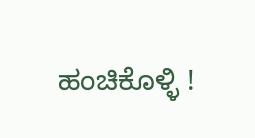ಹಂಚಿಕೊಳ್ಳಿ !